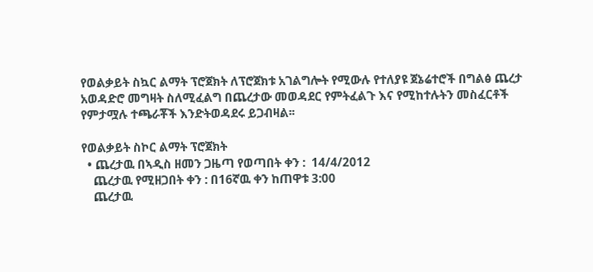የወልቃይት ስኳር ልማት ፕሮጀክት ለፕሮጀክቱ አገልግሎት የሚውሉ የተለያዩ ጀኔሬተሮች በግልፅ ጨረታ አወዳድሮ መግዛት ስለሚፈልግ በጨረታው መወዳደር የምትፈልጉ እና የሚከተሉትን መስፈርቶች የምታሟሉ ተጫራቾች እንድትወዳደሩ ይጋብዛል፡፡

የወልቃይት ስኮር ልማት ፕሮጀክት
  • ጨረታዉ በኣዲስ ዘመን ጋዜጣ የወጣበት ቀን :  14/4/2012
    ጨረታዉ የሚዘጋበት ቀን : በ16ኛዉ ቀን ከጠዋቱ 3:00
    ጨረታዉ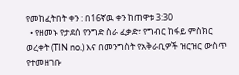የመከፈትበት ቀን : በ16ኛዉ ቀን ከጠዋቱ 3:30
  • የዘመኑ የታደሰ የንግድ ስራ ፈቃድ፣ የግብር ከፋይ ምስክር ወረቀት (TIN no.) እና በመንግስት የአቅራቢዎች ዝርዝር ውስጥ የተመዘገቡ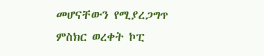መሆናቸውን የሚያረጋግጥ ምስክር ወረቀት ኮፒ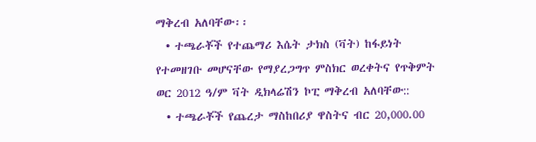ማቅረብ አለባቸው፡፡
  • ተጫራቾች የተጨማሪ እሴት ታክስ (ቫት) ከፋይነት የተመዘገቡ መሆናቸው የማያረጋግጥ ምስክር ወረቀትና የጥቅምት ወር 2012 ዓ/ም ቫት ዲክላሬሽን ኮፒ ማቅረብ አለባቸው::
  • ተጫራቾች የጨረታ ማስከበሪያ ዋስትና ብር 20,000.00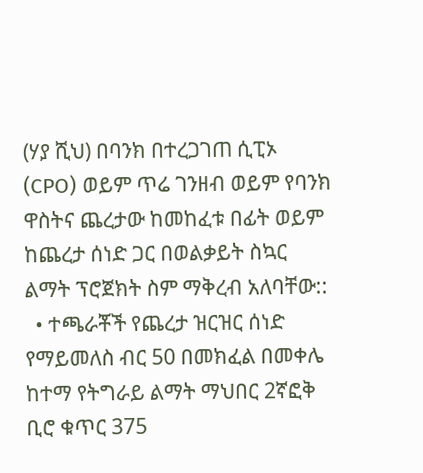(ሃያ ሺህ) በባንክ በተረጋገጠ ሲፒኦ (CPO) ወይም ጥሬ ገንዘብ ወይም የባንክ ዋስትና ጨረታው ከመከፈቱ በፊት ወይም ከጨረታ ሰነድ ጋር በወልቃይት ስኳር ልማት ፕሮጀክት ስም ማቅረብ አለባቸው::
  • ተጫራቾች የጨረታ ዝርዝር ሰነድ የማይመለስ ብር 50 በመክፈል በመቀሌ ከተማ የትግራይ ልማት ማህበር 2ኛፎቅ ቢሮ ቁጥር 375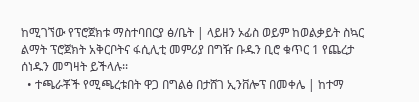ከሚገኘው የፕሮጀክቱ ማስተባበርያ ፅ/ቤት | ላይዘን ኦፊስ ወይም ከወልቃይት ስኳር ልማት ፕሮጀክት አቅርቦትና ፋሲሊቲ መምሪያ በግዥ ቡዱን ቢሮ ቁጥር 1 የጨረታ ሰነዱን መግዛት ይችላሉ፡፡
  • ተጫራቾች የሚጫረቱበት ዋጋ በግልፅ በታሸገ ኢንቨሎፕ በመቀሌ | ከተማ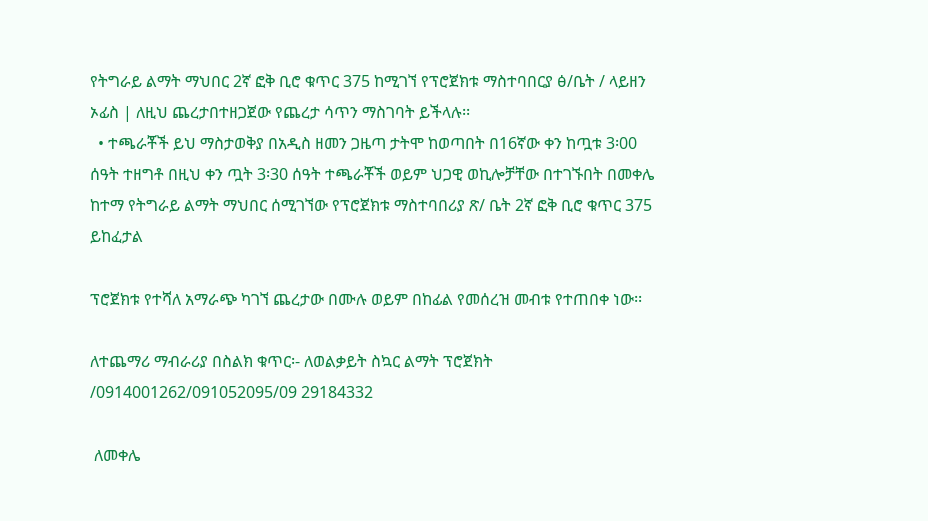የትግራይ ልማት ማህበር 2ኛ ፎቅ ቢሮ ቁጥር 375 ከሚገኘ የፕሮጀክቱ ማስተባበርያ ፅ/ቤት / ላይዘን ኦፊስ | ለዚህ ጨረታበተዘጋጀው የጨረታ ሳጥን ማስገባት ይችላሉ፡፡
  • ተጫራቾች ይህ ማስታወቅያ በአዲስ ዘመን ጋዜጣ ታትሞ ከወጣበት በ16ኛው ቀን ከጧቱ 3፡00 ሰዓት ተዘግቶ በዚህ ቀን ጧት 3፡30 ሰዓት ተጫራቾች ወይም ህጋዊ ወኪሎቻቸው በተገኙበት በመቀሌ ከተማ የትግራይ ልማት ማህበር ሰሚገኘው የፕሮጀክቱ ማስተባበሪያ ጽ/ ቤት 2ኛ ፎቅ ቢሮ ቁጥር 375 ይከፈታል

ፕሮጀክቱ የተሻለ አማራጭ ካገኘ ጨረታው በሙሉ ወይም በከፊል የመሰረዝ መብቱ የተጠበቀ ነው፡፡

ለተጨማሪ ማብራሪያ በስልክ ቁጥር፡- ለወልቃይት ስኳር ልማት ፕሮጀክት /0914001262/091052095/09 29184332

 ለመቀሌ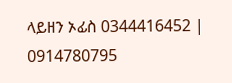ላይዘን ኦፊስ 0344416452 | 0914780795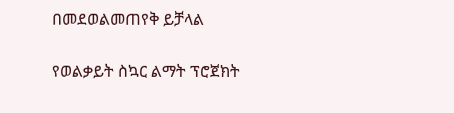በመደወልመጠየቅ ይቻላል

የወልቃይት ስኳር ልማት ፕሮጀክት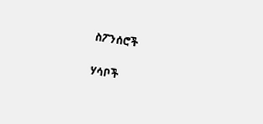ስፖንሰሮች

ሃሳቦች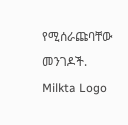የሚሰራጩባቸው መንገዶች.
Milkta Logo